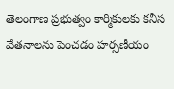తెలంగాణ ప్రభుత్వం కార్మికులకు కనీస వేతనాలను పెంచడం హర్సణీయం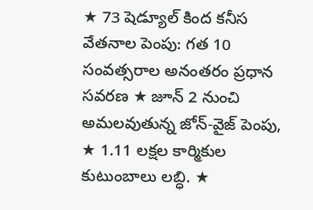★ 73 షెడ్యూల్ కింద కనీస వేతనాల పెంపు: గత 10 సంవత్సరాల అనంతరం ప్రధాన సవరణ ★ జూన్ 2 నుంచి అమలవుతున్న జోన్-వైజ్ పెంపు, ★ 1.11 లక్షల కార్మికుల కుటుంబాలు లబ్ధి. ★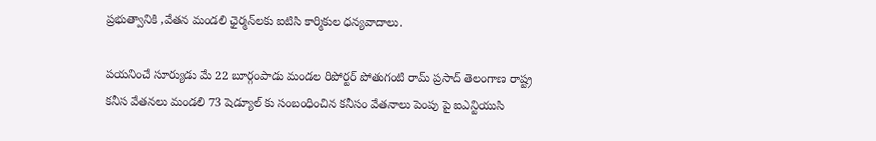ప్రభుత్వానికి ,వేతన మండలి ఛైర్మన్‌లకు ఐటిసి కార్మికుల ధన్యవాదాలు.

పయనించే సూర్యుడు మే 22 బూర్గంపాడు మండల రిపోర్టర్ పోతుగంటి రామ్ ప్రసాద్ తెలంగాణ రాష్ట్ర కనీస వేతనలు మండలి 73 షెడ్యూల్ కు సంబంధించిన కనీసం వేతనాలు పెంపు పై ఐఎన్టియుసి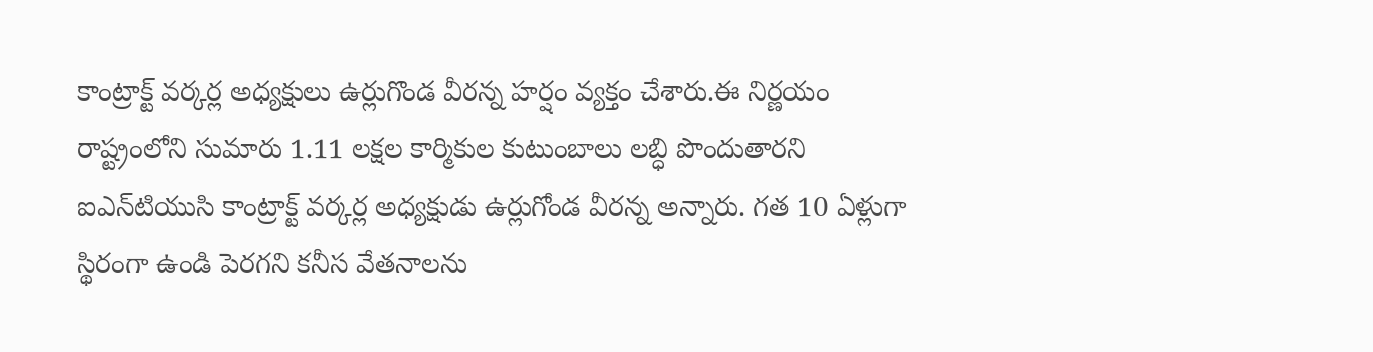కాంట్రాక్ట్ వర్కర్ల అధ్యక్షులు ఉర్లుగొండ వీరన్న హర్షం వ్యక్తం చేశారు.ఈ నిర్ణయం రాష్ట్రంలోని సుమారు 1.11 లక్షల కార్మికుల కుటుంబాలు లబ్ధి పొందుతారని ఐఎన్‌టియు‌సి కాంట్రాక్ట్ వర్కర్ల అధ్యక్షుడు ఉర్లుగోండ వీరన్న అన్నారు. గత 10 ఏళ్లుగా స్థిరంగా ఉండి పెరగని కనీస వేతనాలను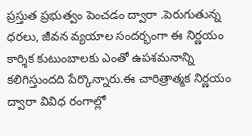ప్రస్తుత ప్రభుత్వం పెంచడం ద్వారా .పెరుగుతున్న ధరలు, జీవన వ్యయాల సందర్భంగా ఈ నిర్ణయం కార్శిక కుటుంబాలకు ఎంతో ఉపశమనాన్ని కలిగిస్తుందది పేర్కొన్నారు.ఈ చారిత్రాత్మక నిర్ణయం ద్వారా వివిధ రంగాల్లో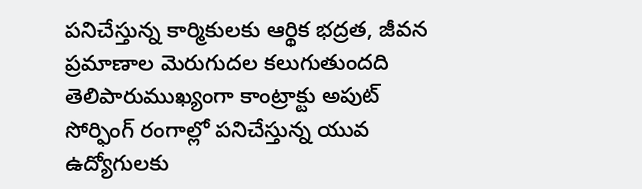పనిచేస్తున్న కార్మికులకు ఆర్థిక భద్రత, జీవన ప్రమాణాల మెరుగుదల కలుగుతుందది తెలిపారుముఖ్యంగా కాంట్రాక్టు అపుట్ సోర్ఫింగ్ రంగాల్లో పనిచేస్తున్న యువ ఉద్యోగులకు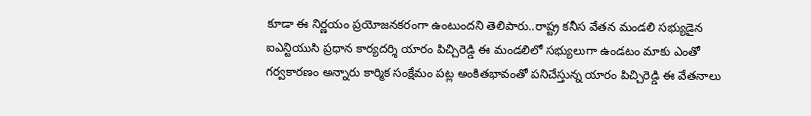కూడా ఈ నిర్ణయం ప్రయోజనకరంగా ఉంటుందని తెలిపారు..రాష్ట్ర కనీస వేతన మండలి సభ్యుడైన ఐఎన్టియుసి ప్రధాన కార్యదర్శి యారం పిచ్చిరెడ్డి ఈ మండలిలో సభ్యులుగా ఉండటం మాకు ఎంతో గర్వకారణం అన్నారు కార్మిక సంక్షేమం పట్ల అంకితభావంతో పనిచేస్తున్న యారం పిచ్చిరెడ్డి ఈ వేతనాలు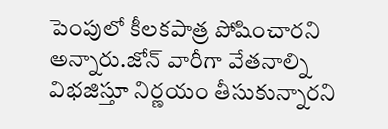పెంపులో కీలకపాత్ర పోషించారని అన్నారు.జోన్ వారీగా వేతనాల్ని విభజిస్తూ నిర్ణయం తీసుకున్నారని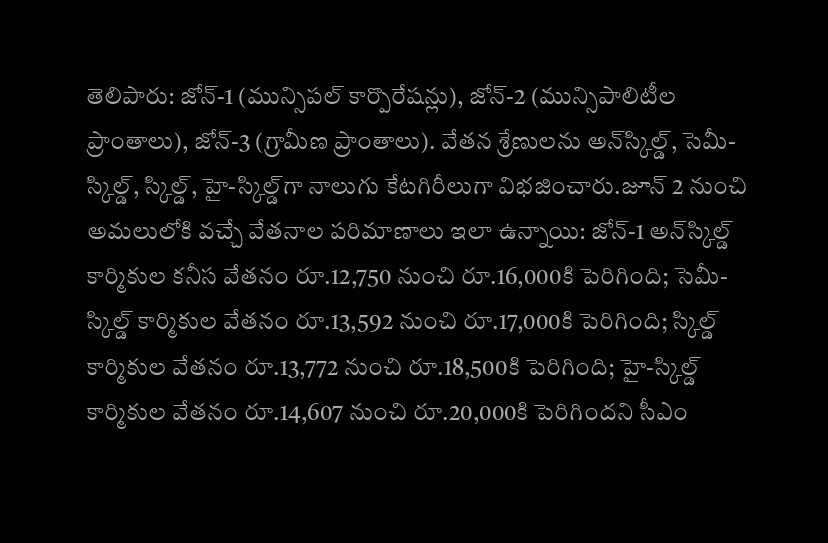తెలిపారు: జోన్-1 (మున్సిపల్ కార్పొరేషన్లు), జోన్-2 (మున్సిపాలిటీల ప్రాంతాలు), జోన్-3 (గ్రామీణ ప్రాంతాలు). వేతన శ్రేణులను అన్‌స్కిల్డ్, సెమీ-స్కిల్డ్, స్కిల్డ్, హై-స్కిల్డ్‌గా నాలుగు కేటగిరీలుగా విభజించారు.జూన్ 2 నుంచి అమలులోకి వచ్చే వేతనాల పరిమాణాలు ఇలా ఉన్నాయి: జోన్-1 అన్‌స్కిల్డ్ కార్మికుల కనీస వేతనం రూ.12,750 నుంచి రూ.16,000కి పెరిగింది; సెమీ-స్కిల్డ్ కార్మికుల వేతనం రూ.13,592 నుంచి రూ.17,000కి పెరిగింది; స్కిల్డ్ కార్మికుల వేతనం రూ.13,772 నుంచి రూ.18,500కి పెరిగింది; హై-స్కిల్డ్ కార్మికుల వేతనం రూ.14,607 నుంచి రూ.20,000కి పెరిగిందని సీఎం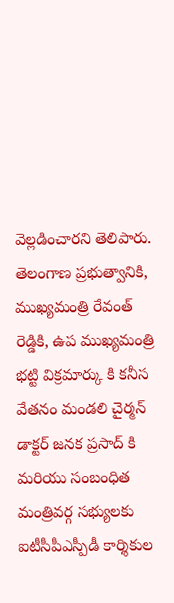వెల్లడించారని తెలిపారు. తెలంగాణ ప్రభుత్వానికి, ముఖ్యమంత్రి రేవంత్ రెడ్డికి, ఉప ముఖ్యమంత్రి భట్టి విక్రమార్కు కి కనీస వేతనం మండలి చైర్మన్ డాక్టర్ జనక ప్రసాద్ కి మరియు సంబంధిత మంత్రివర్గ సభ్యులకు ఐటీసీపీఎస్పీడీ కార్శికుల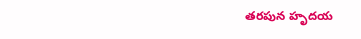తరపున హృదయ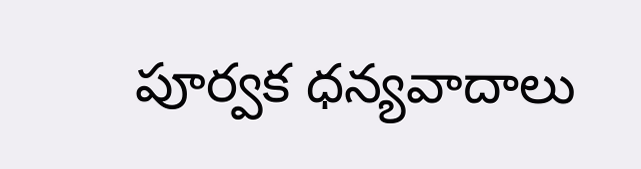పూర్వక ధన్యవాదాలు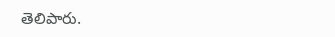తెలిపారు.